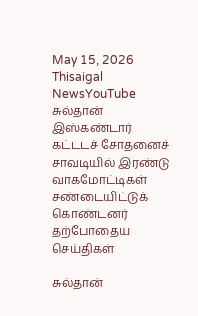May 15, 2026
Thisaigal NewsYouTube
சுல்தான் இஸ்கண்டார் கட்டடச் சோதனைச் சாவடியில் இரண்டு வாகமோட்டிகள் சண்டையிட்டுக் கொண்டனர்
தற்போதைய செய்திகள்

சுல்தான்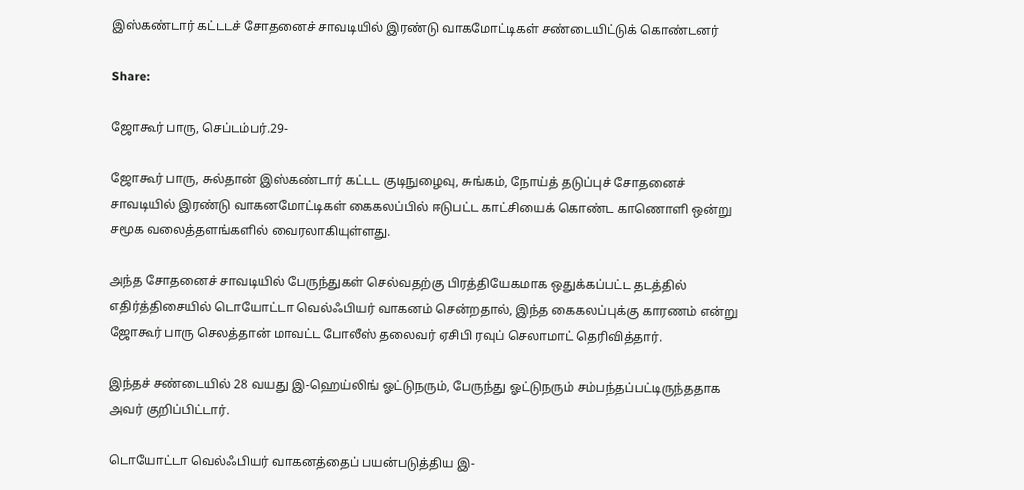இஸ்கண்டார் கட்டடச் சோதனைச் சாவடியில் இரண்டு வாகமோட்டிகள் சண்டையிட்டுக் கொண்டனர்

Share:

ஜோகூர் பாரு, செப்டம்பர்.29-

ஜோகூர் பாரு, சுல்தான் இஸ்கண்டார் கட்டட குடிநுழைவு, சுங்கம், நோய்த் தடுப்புச் சோதனைச் சாவடியில் இரண்டு வாகனமோட்டிகள் கைகலப்பில் ஈடுபட்ட காட்சியைக் கொண்ட காணொளி ஒன்று சமூக வலைத்தளங்களில் வைரலாகியுள்ளது.

அந்த சோதனைச் சாவடியில் பேருந்துகள் செல்வதற்கு பிரத்தியேகமாக ஒதுக்கப்பட்ட தடத்தில் எதிர்த்திசையில் டொயோட்டா வெல்ஃபியர் வாகனம் சென்றதால், இந்த கைகலப்புக்கு காரணம் என்று ஜோகூர் பாரு செலத்தான் மாவட்ட போலீஸ் தலைவர் ஏசிபி ரவுப் செலாமாட் தெரிவித்தார்.

இந்தச் சண்டையில் 28 வயது இ-ஹெய்லிங் ஓட்டுநரும், பேருந்து ஓட்டுநரும் சம்பந்தப்பட்டிருந்ததாக அவர் குறிப்பிட்டார்.

டொயோட்டா வெல்ஃபியர் வாகனத்தைப் பயன்படுத்திய இ-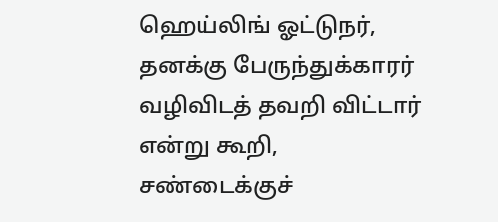ஹெய்லிங் ஓட்டுநர், தனக்கு பேருந்துக்காரர் வழிவிடத் தவறி விட்டார் என்று கூறி, சண்டைக்குச்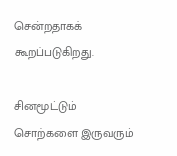சென்றதாகக் கூறப்படுகிறது.

சினமூட்டும் சொற்களை இருவரும்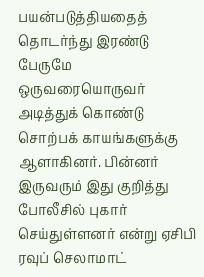பயன்படுத்தியதைத் தொடர்ந்து இரண்டு பேருமே ஒருவரையொருவர் அடித்துக் கொண்டு சொற்பக் காயங்களுக்கு ஆளாகினர். பின்னர் இருவரும் இது குறித்து போலீசில் புகார் செய்துள்ளனர் என்று ஏசிபி ரவுப் செலாமாட்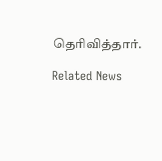தெரிவித்தார்.

Related News